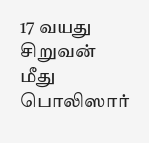17 வயது சிறுவன் மீது பொலிஸார்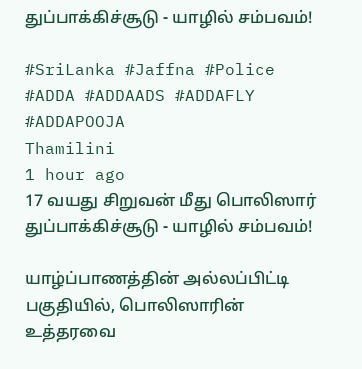துப்பாக்கிச்சூடு - யாழில் சம்பவம்!

#SriLanka #Jaffna #Police #ADDA #ADDAADS #ADDAFLY #ADDAPOOJA
Thamilini
1 hour ago
17 வயது சிறுவன் மீது பொலிஸார் துப்பாக்கிச்சூடு - யாழில் சம்பவம்!

யாழ்ப்பாணத்தின் அல்லப்பிட்டி பகுதியில், பொலிஸாரின் உத்தரவை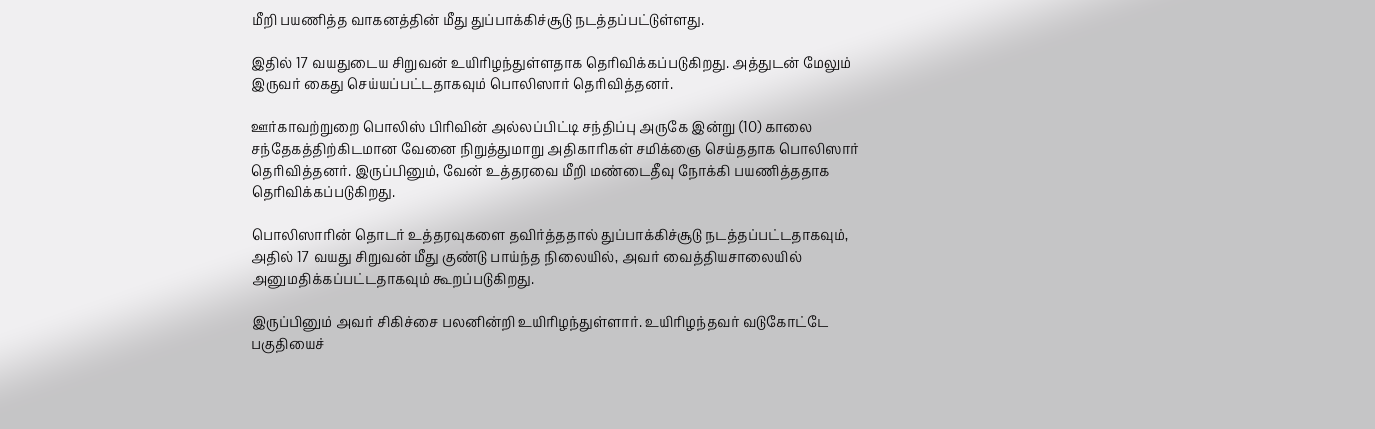மீறி பயணித்த வாகனத்தின் மீது துப்பாக்கிச்சூடு நடத்தப்பட்டுள்ளது.

இதில் 17 வயதுடைய சிறுவன் உயிரிழந்துள்ளதாக தெரிவிக்கப்படுகிறது. அத்துடன் மேலும் இருவர் கைது செய்யப்பட்டதாகவும் பொலிஸார் தெரிவித்தனர்.

ஊர்காவற்றுறை பொலிஸ் பிரிவின் அல்லப்பிட்டி சந்திப்பு அருகே இன்று (10) காலை சந்தேகத்திற்கிடமான வேனை நிறுத்துமாறு அதிகாரிகள் சமிக்ஞை செய்ததாக பொலிஸார் தெரிவித்தனர். இருப்பினும், வேன் உத்தரவை மீறி மண்டைதீவு நோக்கி பயணித்ததாக தெரிவிக்கப்படுகிறது.

பொலிஸாரின் தொடர் உத்தரவுகளை தவிர்த்ததால் துப்பாக்கிச்சூடு நடத்தப்பட்டதாகவும், அதில் 17 வயது சிறுவன் மீது குண்டு பாய்ந்த நிலையில், அவர் வைத்தியசாலையில் அனுமதிக்கப்பட்டதாகவும் கூறப்படுகிறது.

இருப்பினும் அவர் சிகிச்சை பலனின்றி உயிரிழந்துள்ளார். உயிரிழந்தவர் வடுகோட்டே பகுதியைச்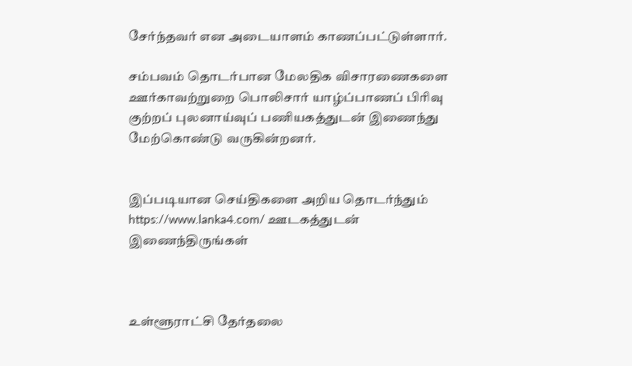சேர்ந்தவர் என அடையாளம் காணப்பட்டுள்ளார்.

சம்பவம் தொடர்பான மேலதிக விசாரணைகளை ஊர்காவற்றுறை பொலிசார் யாழ்ப்பாணப் பிரிவு குற்றப் புலனாய்வுப் பணியகத்துடன் இணைந்து மேற்கொண்டு வருகின்றனர்.


இப்படியான செய்திகளை அறிய தொடர்ந்தும் https://www.lanka4.com/ ஊடகத்துடன் இணைந்திருங்கள்



உள்ளூராட்சி தேர்தலை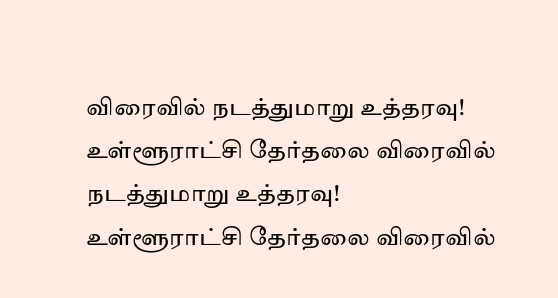விரைவில் நடத்துமாறு உத்தரவு!
உள்ளூராட்சி தேர்தலை விரைவில் நடத்துமாறு உத்தரவு!
உள்ளூராட்சி தேர்தலை விரைவில்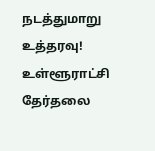நடத்துமாறு உத்தரவு!
உள்ளூராட்சி தேர்தலை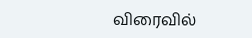விரைவில்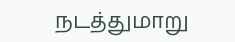நடத்துமாறு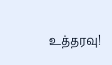உத்தரவு!